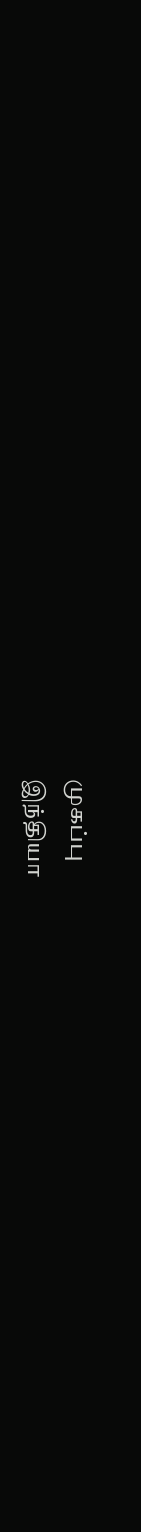முகப்பு
இந்தியா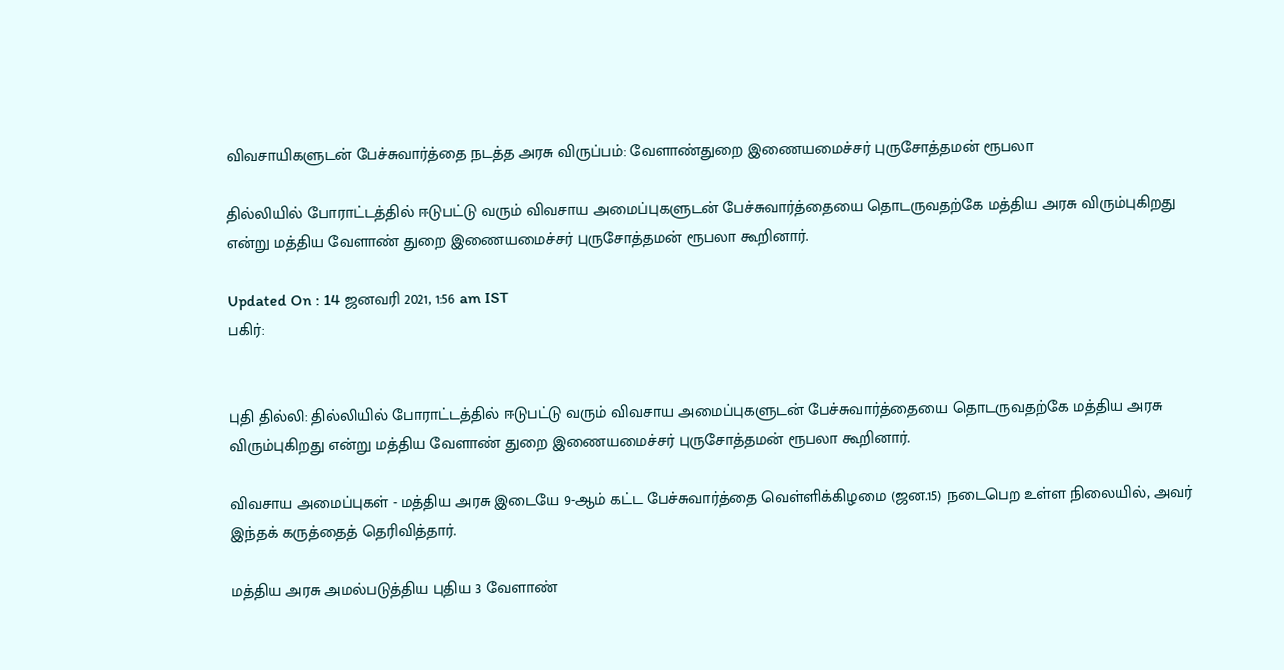விவசாயிகளுடன் பேச்சுவார்த்தை நடத்த அரசு விருப்பம்: வேளாண்துறை இணையமைச்சர் புருசோத்தமன் ரூபலா

தில்லியில் போராட்டத்தில் ஈடுபட்டு வரும் விவசாய அமைப்புகளுடன் பேச்சுவார்த்தையை தொடருவதற்கே மத்திய அரசு விரும்புகிறது என்று மத்திய வேளாண் துறை இணையமைச்சர் புருசோத்தமன் ரூபலா கூறினார்.

Updated On : 14 ஜனவரி 2021, 1:56 am IST
பகிர்:


புதி தில்லி: தில்லியில் போராட்டத்தில் ஈடுபட்டு வரும் விவசாய அமைப்புகளுடன் பேச்சுவார்த்தையை தொடருவதற்கே மத்திய அரசு விரும்புகிறது என்று மத்திய வேளாண் துறை இணையமைச்சர் புருசோத்தமன் ரூபலா கூறினார்.

விவசாய அமைப்புகள் - மத்திய அரசு இடையே 9-ஆம் கட்ட பேச்சுவார்த்தை வெள்ளிக்கிழமை (ஜன.15) நடைபெற உள்ள நிலையில், அவர் இந்தக் கருத்தைத் தெரிவித்தார்.

மத்திய அரசு அமல்படுத்திய புதிய 3 வேளாண்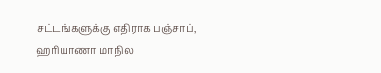சட்டங்களுக்கு எதிராக பஞ்சாப், ஹரியாணா மாநில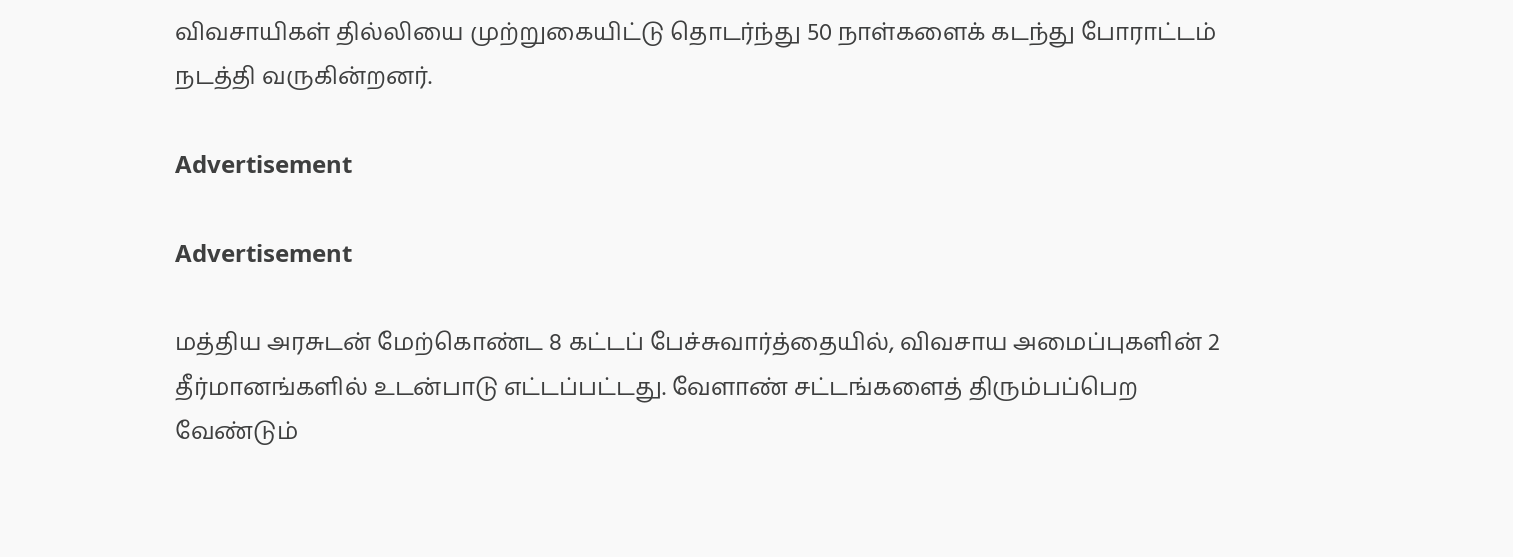விவசாயிகள் தில்லியை முற்றுகையிட்டு தொடர்ந்து 50 நாள்களைக் கடந்து போராட்டம் நடத்தி வருகின்றனர்.

Advertisement

Advertisement

மத்திய அரசுடன் மேற்கொண்ட 8 கட்டப் பேச்சுவார்த்தையில், விவசாய அமைப்புகளின் 2 தீர்மானங்களில் உடன்பாடு எட்டப்பட்டது. வேளாண் சட்டங்களைத் திரும்பப்பெற வேண்டும்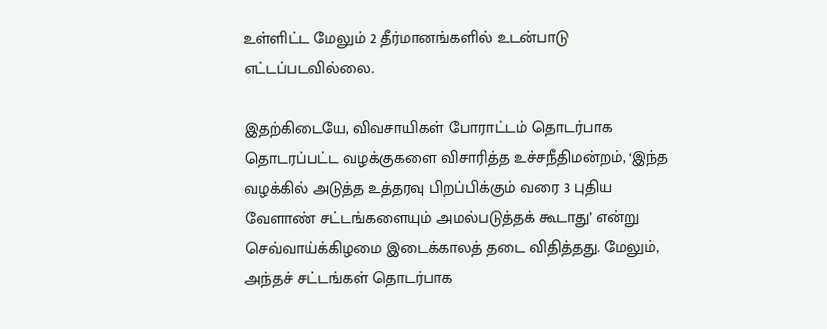உள்ளிட்ட மேலும் 2 தீர்மானங்களில் உடன்பாடு எட்டப்படவில்லை.

இதற்கிடையே, விவசாயிகள் போராட்டம் தொடர்பாக தொடரப்பட்ட வழக்குகளை விசாரித்த உச்சநீதிமன்றம், ‘இந்த வழக்கில் அடுத்த உத்தரவு பிறப்பிக்கும் வரை 3 புதிய வேளாண் சட்டங்களையும் அமல்படுத்தக் கூடாது’ என்று செவ்வாய்க்கிழமை இடைக்காலத் தடை விதித்தது. மேலும், அந்தச் சட்டங்கள் தொடர்பாக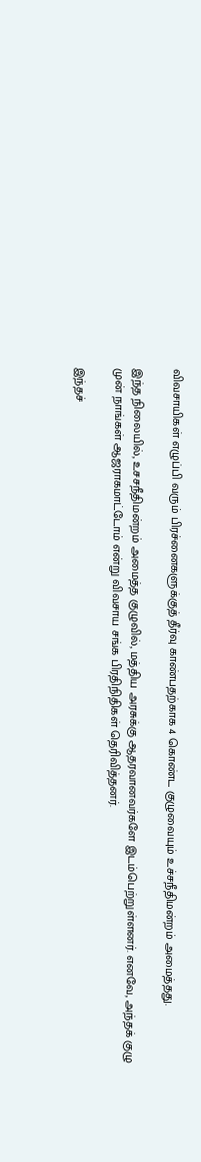விவசாயிகள் எழுப்பி வரும் பிரச்னைகளுக்குத் தீர்வு காண்பதற்காக 4 கொண்ட குழுவையும் உச்சநீதிமன்றம் அமைத்தது.

இந்த நிலையில், உசசநீதிமன்றம் அமைத்த குழுவில், மத்திய அரசுக்கு ஆதரவானவர்களே இடம்பெற்றுள்ளனர். எனவே, அந்தக் குழு முன் நாங்கள் ஆஜராகமாட்டோம் என்று விவசாய சங்க பிரதிநிதிகள் தெரிவித்தனர்.

இந்தச்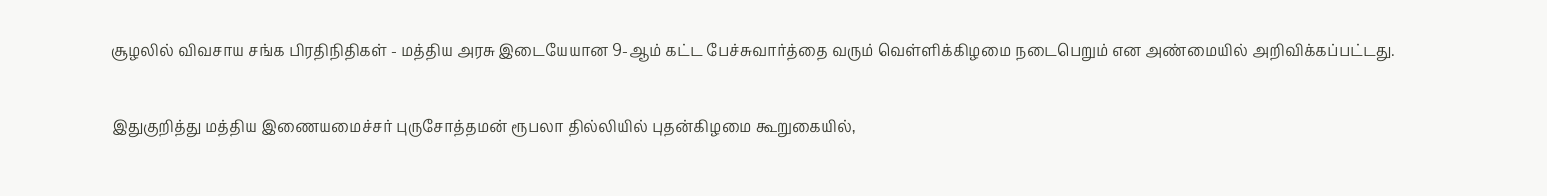சூழலில் விவசாய சங்க பிரதிநிதிகள் - மத்திய அரசு இடையேயான 9-ஆம் கட்ட பேச்சுவார்த்தை வரும் வெள்ளிக்கிழமை நடைபெறும் என அண்மையில் அறிவிக்கப்பட்டது.

இதுகுறித்து மத்திய இணையமைச்சர் புருசோத்தமன் ரூபலா தில்லியில் புதன்கிழமை கூறுகையில்,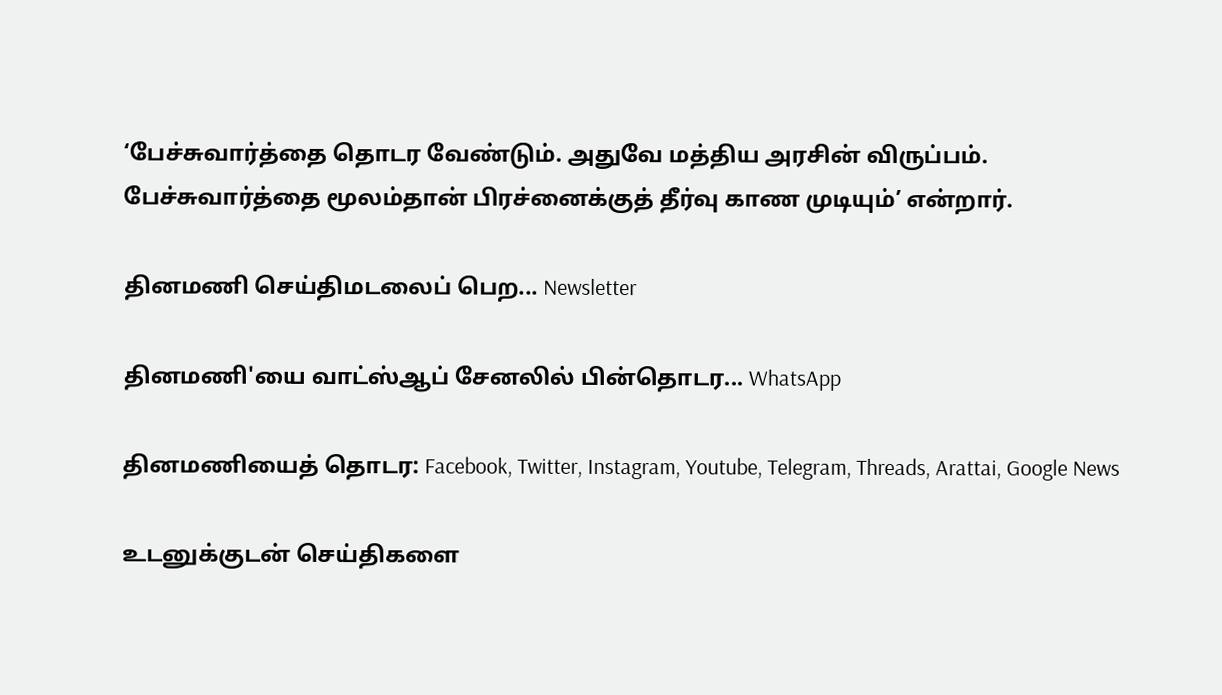‘பேச்சுவார்த்தை தொடர வேண்டும். அதுவே மத்திய அரசின் விருப்பம். பேச்சுவார்த்தை மூலம்தான் பிரச்னைக்குத் தீர்வு காண முடியும்’ என்றார்.

தினமணி செய்திமடலைப் பெற... Newsletter

தினமணி'யை வாட்ஸ்ஆப் சேனலில் பின்தொடர... WhatsApp

தினமணியைத் தொடர: Facebook, Twitter, Instagram, Youtube, Telegram, Threads, Arattai, Google News

உடனுக்குடன் செய்திகளை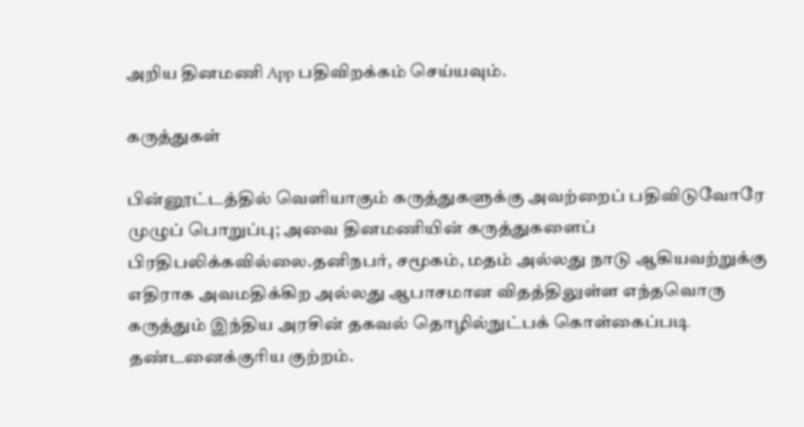அறிய தினமணி App பதிவிறக்கம் செய்யவும்.

கருத்துகள்

பின்னூட்டத்தில் வெளியாகும் கருத்துகளுக்கு அவற்றைப் பதிவிடுவோரே முழுப் பொறுப்பு; அவை தினமணியின் கருத்துகளைப் பிரதிபலிக்கவில்லை.தனிநபர், சமூகம், மதம் அல்லது நாடு ஆகியவற்றுக்கு எதிராக அவமதிக்கிற அல்லது ஆபாசமான விதத்திலுள்ள எந்தவொரு கருத்தும் இந்திய அரசின் தகவல் தொழில்நுட்பக் கொள்கைப்படி தண்டனைக்குரிய குற்றம்.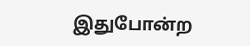இதுபோன்ற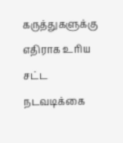கருத்துகளுக்கு எதிராக உரிய சட்ட நடவடிக்கை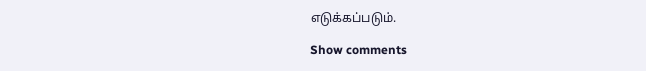எடுக்கப்படும்.

Show comments